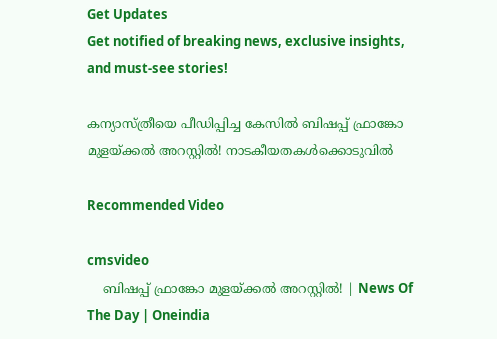Get Updates
Get notified of breaking news, exclusive insights, and must-see stories!

കന്യാസ്ത്രീയെ പീഡിപ്പിച്ച കേസിൽ ബിഷപ്പ് ഫ്രാങ്കോ മുളയ്ക്കൽ അറസ്റ്റിൽ! നാടകീയതകൾക്കൊടുവിൽ

Recommended Video

cmsvideo
    ബിഷപ്പ് ഫ്രാങ്കോ മുളയ്ക്കൽ അറസ്റ്റിൽ! | News Of The Day | Oneindia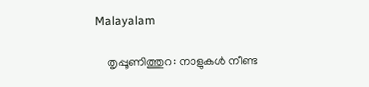Malayalam

    തൃപ്പൂണിത്തുറ: നാളുകൾ നീണ്ട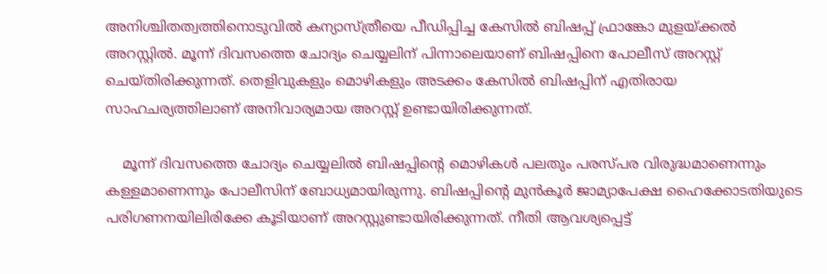അനിശ്ചിതത്വത്തിനൊടുവിൽ കന്യാസ്ത്രീയെ പീഡിപ്പിച്ച കേസിൽ ബിഷപ്പ് ഫ്രാങ്കോ മുളയ്ക്കൽ അറസ്റ്റിൽ. മൂന്ന് ദിവസത്തെ ചോദ്യം ചെയ്യലിന് പിന്നാലെയാണ് ബിഷപ്പിനെ പോലീസ് അറസ്റ്റ് ചെയ്തിരിക്കുന്നത്. തെളിവുകളും മൊഴികളും അടക്കം കേസിൽ ബിഷപ്പിന് എതിരായ സാഹചര്യത്തിലാണ് അനിവാര്യമായ അറസ്റ്റ് ഉണ്ടായിരിക്കുന്നത്.

    മൂന്ന് ദിവസത്തെ ചോദ്യം ചെയ്യലിൽ ബിഷപ്പിന്റെ മൊഴികൾ പലതും പരസ്പര വിരുദ്ധമാണെന്നും കള്ളമാണെന്നും പോലീസിന് ബോധ്യമായിരുന്നു. ബിഷപ്പിന്റെ മുൻകൂർ ജാമ്യാപേക്ഷ ഹൈക്കോടതിയുടെ പരിഗണനയിലിരിക്കേ കൂടിയാണ് അറസ്റ്റുണ്ടായിരിക്കുന്നത്. നീതി ആവശ്യപ്പെട്ട്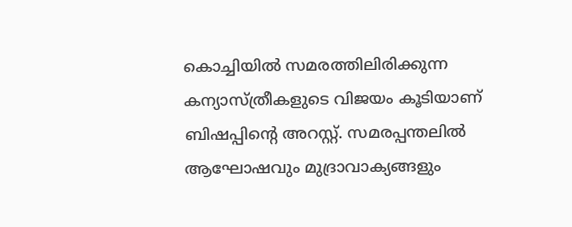കൊച്ചിയിൽ സമരത്തിലിരിക്കുന്ന കന്യാസ്ത്രീകളുടെ വിജയം കൂടിയാണ് ബിഷപ്പിന്റെ അറസ്റ്റ്. സമരപ്പന്തലിൽ ആഘോഷവും മുദ്രാവാക്യങ്ങളും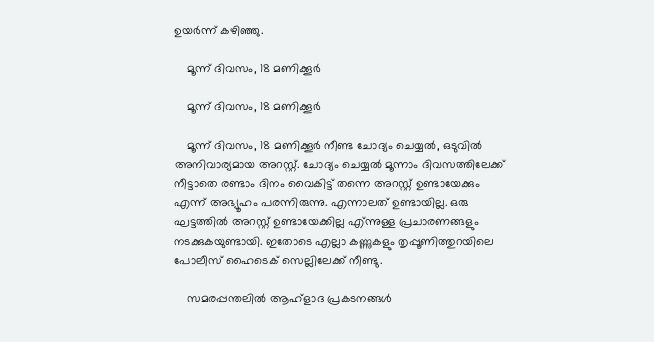ഉയർന്ന് കഴിഞ്ഞു.

    മൂന്ന് ദിവസം, 18 മണിക്കൂര്‍

    മൂന്ന് ദിവസം, 18 മണിക്കൂര്‍

    മൂന്ന് ദിവസം, 18 മണിക്കൂര്‍ നീണ്ട ചോദ്യം ചെയ്യല്‍, ഒടുവില്‍ അനിവാര്യമായ അറസ്റ്റ്. ചോദ്യം ചെയ്യല്‍ മൂന്നാം ദിവസത്തിലേക്ക് നീട്ടാതെ രണ്ടാം ദിനം വൈകിട്ട് തന്നെ അറസ്റ്റ് ഉണ്ടായേക്കും എന്ന് അഭ്യൂഹം പരന്നിരുന്നു. എന്നാലത് ഉണ്ടായില്ല. ഒരു ഘട്ടത്തില്‍ അറസ്റ്റ് ഉണ്ടായേക്കില്ല എ്ന്നുള്ള പ്രചാരണങ്ങളും നടക്കുകയുണ്ടായി. ഇതോടെ എല്ലാ കണ്ണുകളും തൃപ്പൂണിത്തുറയിലെ പോലീസ് ഹൈടെക് സെല്ലിലേക്ക് നീണ്ടു.

    സമരപ്പന്തലില്‍ ആഹ്‌ളാദ പ്രകടനങ്ങള്‍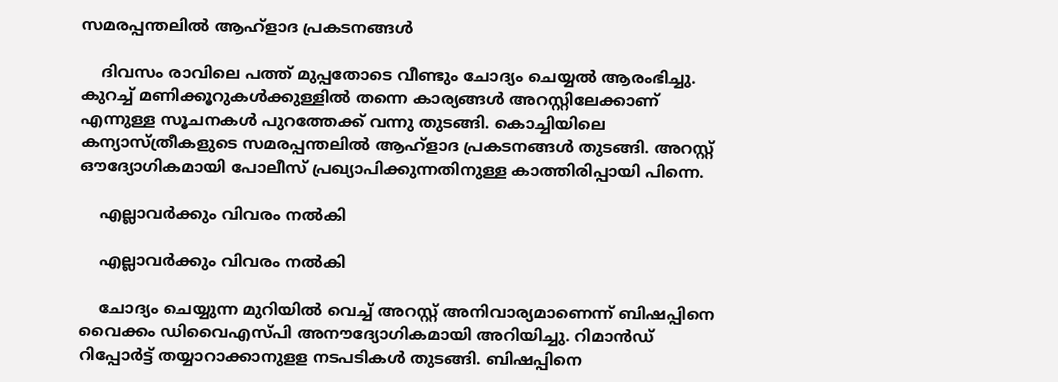സമരപ്പന്തലില്‍ ആഹ്‌ളാദ പ്രകടനങ്ങള്‍

    ദിവസം രാവിലെ പത്ത് മുപ്പതോടെ വീണ്ടും ചോദ്യം ചെയ്യല്‍ ആരംഭിച്ചു. കുറച്ച് മണിക്കൂറുകള്‍ക്കുള്ളില്‍ തന്നെ കാര്യങ്ങള്‍ അറസ്റ്റിലേക്കാണ് എന്നുള്ള സൂചനകള്‍ പുറത്തേക്ക് വന്നു തുടങ്ങി. കൊച്ചിയിലെ കന്യാസ്ത്രീകളുടെ സമരപ്പന്തലില്‍ ആഹ്‌ളാദ പ്രകടനങ്ങള്‍ തുടങ്ങി. അറസ്റ്റ് ഔദ്യോഗികമായി പോലീസ് പ്രഖ്യാപിക്കുന്നതിനുള്ള കാത്തിരിപ്പായി പിന്നെ.

    എല്ലാവർക്കും വിവരം നൽകി

    എല്ലാവർക്കും വിവരം നൽകി

    ചോദ്യം ചെയ്യുന്ന മുറിയില്‍ വെച്ച് അറസ്റ്റ് അനിവാര്യമാണെന്ന് ബിഷപ്പിനെ വൈക്കം ഡിവൈഎസ്പി അനൗദ്യോഗികമായി അറിയിച്ചു. റിമാന്‍ഡ് റിപ്പോര്‍ട്ട് തയ്യാറാക്കാനുളള നടപടികള്‍ തുടങ്ങി. ബിഷപ്പിനെ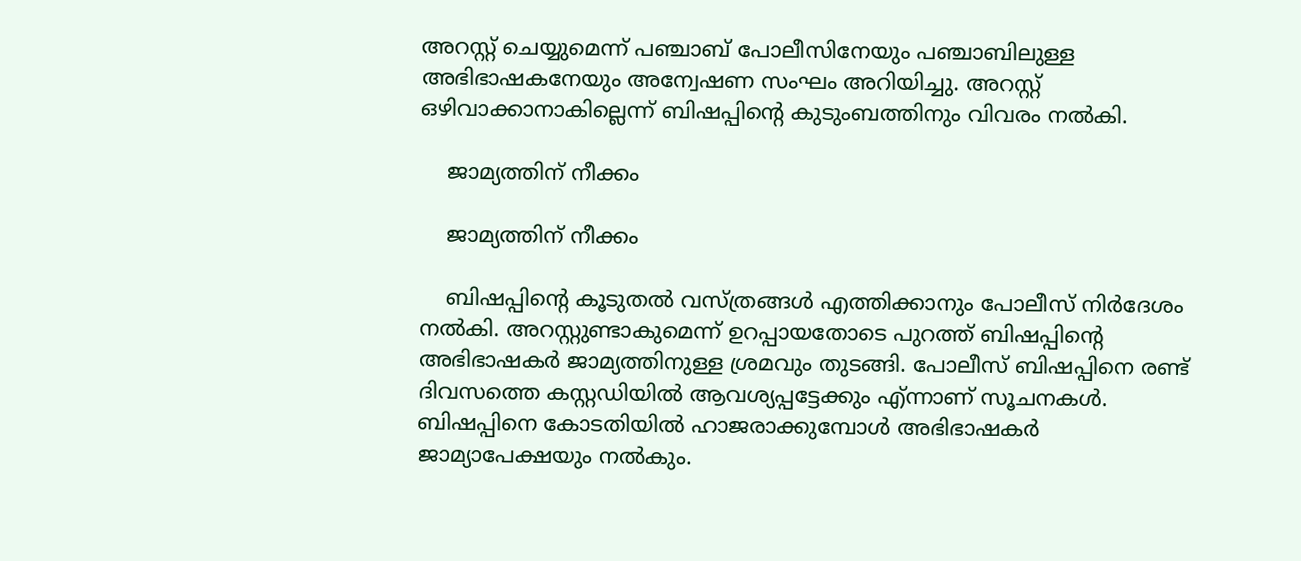അറസ്റ്റ് ചെയ്യുമെന്ന് പഞ്ചാബ് പോലീസിനേയും പഞ്ചാബിലുള്ള അഭിഭാഷകനേയും അന്വേഷണ സംഘം അറിയിച്ചു. അറസ്റ്റ് ഒഴിവാക്കാനാകില്ലെന്ന് ബിഷപ്പിന്റെ കുടുംബത്തിനും വിവരം നല്‍കി.

    ജാമ്യത്തിന് നീക്കം

    ജാമ്യത്തിന് നീക്കം

    ബിഷപ്പിന്റെ കൂടുതല്‍ വസ്ത്രങ്ങള്‍ എത്തിക്കാനും പോലീസ് നിര്‍ദേശം നല്‍കി. അറസ്റ്റുണ്ടാകുമെന്ന് ഉറപ്പായതോടെ പുറത്ത് ബിഷപ്പിന്റെ അഭിഭാഷകര്‍ ജാമ്യത്തിനുള്ള ശ്രമവും തുടങ്ങി. പോലീസ് ബിഷപ്പിനെ രണ്ട് ദിവസത്തെ കസ്റ്റഡിയില്‍ ആവശ്യപ്പട്ടേക്കും എ്ന്നാണ് സൂചനകള്‍. ബിഷപ്പിനെ കോടതിയില്‍ ഹാജരാക്കുമ്പോള്‍ അഭിഭാഷകര്‍ ജാമ്യാപേക്ഷയും നല്‍കും.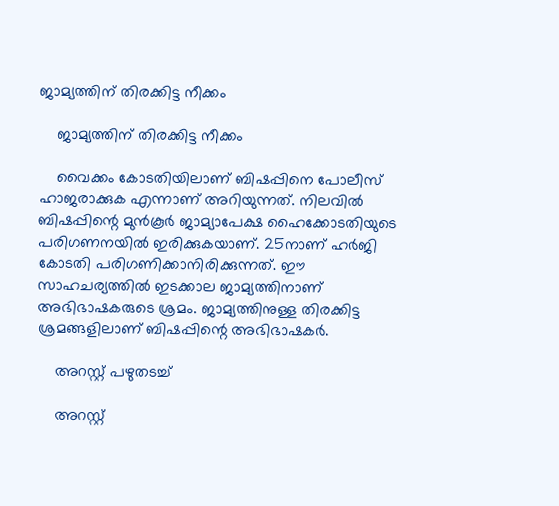ജാമ്യത്തിന് തിരക്കിട്ട നീക്കം

    ജാമ്യത്തിന് തിരക്കിട്ട നീക്കം

    വൈക്കം കോടതിയിലാണ് ബിഷപ്പിനെ പോലീസ് ഹാജരാക്കുക എന്നാണ് അറിയുന്നത്. നിലവില്‍ ബിഷപ്പിന്റെ മുന്‍കൂര്‍ ജാമ്യാപേക്ഷ ഹൈക്കോടതിയുടെ പരിഗണനയില്‍ ഇരിക്കുകയാണ്. 25നാണ് ഹര്‍ജി കോടതി പരിഗണിക്കാനിരിക്കുന്നത്. ഈ സാഹചര്യത്തില്‍ ഇടക്കാല ജാമ്യത്തിനാണ് അഭിഭാഷകരുടെ ശ്രമം. ജാമ്യത്തിനുള്ള തിരക്കിട്ട ശ്രമങ്ങളിലാണ് ബിഷപ്പിന്റെ അഭിഭാഷകര്‍.

    അറസ്റ്റ് പഴുതടച്ച്

    അറസ്റ്റ്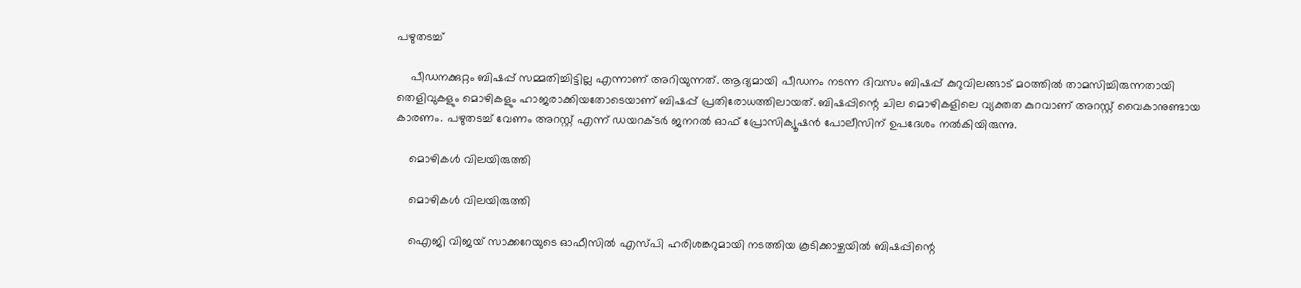പഴുതടച്ച്

    പീഡനക്കുറ്റം ബിഷപ്പ് സമ്മതിച്ചിട്ടില്ല എന്നാണ് അറിയുന്നത്. ആദ്യമായി പീഡനം നടന്ന ദിവസം ബിഷപ്പ് കുറുവിലങ്ങാട് മഠത്തില്‍ താമസിച്ചിരുന്നതായി തെളിവുകളും മൊഴികളും ഹാജരാക്കിയതോടെയാണ് ബിഷപ്പ് പ്രതിരോധത്തിലായത്. ബിഷപ്പിന്റെ ചില മൊഴികളിലെ വ്യക്തത കുറവാണ് അറസ്റ്റ് വൈകാനുണ്ടായ കാരണം. പഴുതടച്ച് വേണം അറസ്റ്റ് എന്ന് ഡയറക്ടര്‍ ജനറല്‍ ഓഫ് പ്രോസിക്യൂഷന്‍ പോലീസിന് ഉപദേശം നല്‍കിയിരുന്നു.

    മൊഴികൾ വിലയിരുത്തി

    മൊഴികൾ വിലയിരുത്തി

    ഐജി വിജയ് സാക്കറേയുടെ ഓഫീസില്‍ എസ്പി ഹരിശങ്കറുമായി നടത്തിയ കൂടിക്കാഴ്ചയില്‍ ബിഷപ്പിന്റെ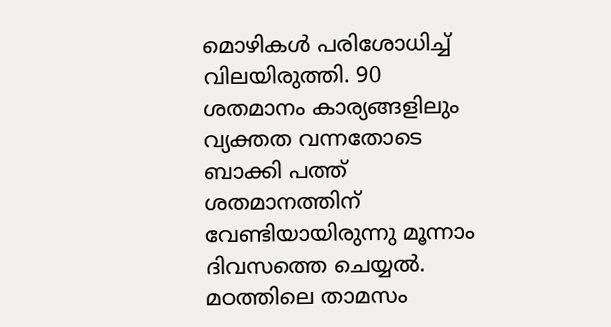മൊഴികള്‍ പരിശോധിച്ച് വിലയിരുത്തി. 90 ശതമാനം കാര്യങ്ങളിലും വ്യക്തത വന്നതോടെ ബാക്കി പത്ത് ശതമാനത്തിന് വേണ്ടിയായിരുന്നു മൂന്നാം ദിവസത്തെ ചെയ്യല്‍. മഠത്തിലെ താമസം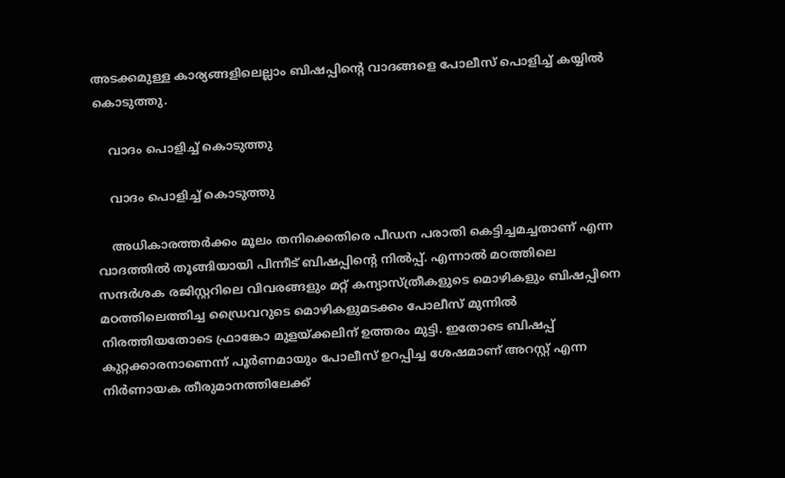അടക്കമുള്ള കാര്യങ്ങളിലെല്ലാം ബിഷപ്പിന്റെ വാദങ്ങളെ പോലീസ് പൊളിച്ച് കയ്യില്‍ കൊടുത്തു.

    വാദം പൊളിച്ച് കൊടുത്തു

    വാദം പൊളിച്ച് കൊടുത്തു

    അധികാരത്തർക്കം മൂലം തനിക്കെതിരെ പീഡന പരാതി കെട്ടിച്ചമച്ചതാണ് എന്ന വാദത്തിൽ തൂങ്ങിയായി പിന്നീട് ബിഷപ്പിന്റെ നിൽപ്പ്. എന്നാൽ മഠത്തിലെ സന്ദര്‍ശക രജിസ്റ്ററിലെ വിവരങ്ങളും മറ്റ് കന്യാസ്ത്രീകളുടെ മൊഴികളും ബിഷപ്പിനെ മഠത്തിലെത്തിച്ച ഡ്രൈവറുടെ മൊഴികളുമടക്കം പോലീസ് മുന്നിൽ നിരത്തിയതോടെ ഫ്രാങ്കോ മുളയ്ക്കലിന് ഉത്തരം മുട്ടി. ഇതോടെ ബിഷപ്പ് കുറ്റക്കാരനാണെന്ന് പൂര്‍ണമായും പോലീസ് ഉറപ്പിച്ച ശേഷമാണ് അറസ്റ്റ് എന്ന നിര്‍ണായക തീരുമാനത്തിലേക്ക്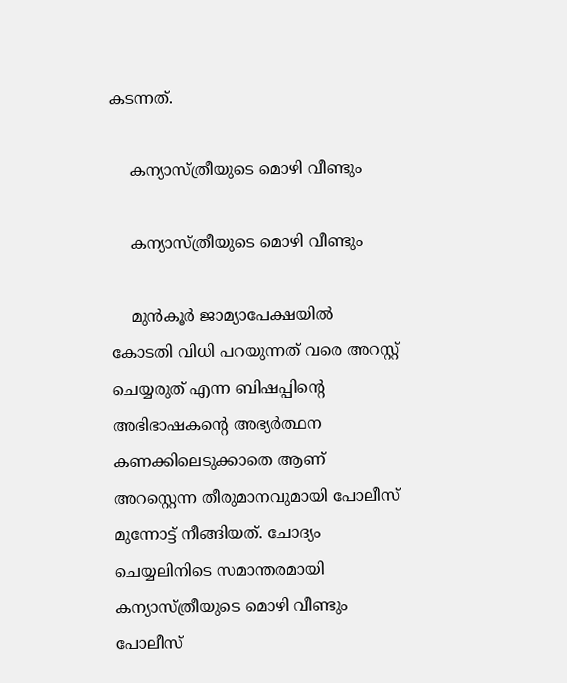കടന്നത്.

    കന്യാസ്ത്രീയുടെ മൊഴി വീണ്ടും

    കന്യാസ്ത്രീയുടെ മൊഴി വീണ്ടും

    മുന്‍കൂര്‍ ജാമ്യാപേക്ഷയില്‍ കോടതി വിധി പറയുന്നത് വരെ അറസ്റ്റ് ചെയ്യരുത് എന്ന ബിഷപ്പിന്റെ അഭിഭാഷകന്റെ അഭ്യര്‍ത്ഥന കണക്കിലെടുക്കാതെ ആണ് അറസ്റ്റെന്ന തീരുമാനവുമായി പോലീസ് മുന്നോട്ട് നീങ്ങിയത്. ചോദ്യം ചെയ്യലിനിടെ സമാന്തരമായി കന്യാസ്ത്രീയുടെ മൊഴി വീണ്ടും പോലീസ്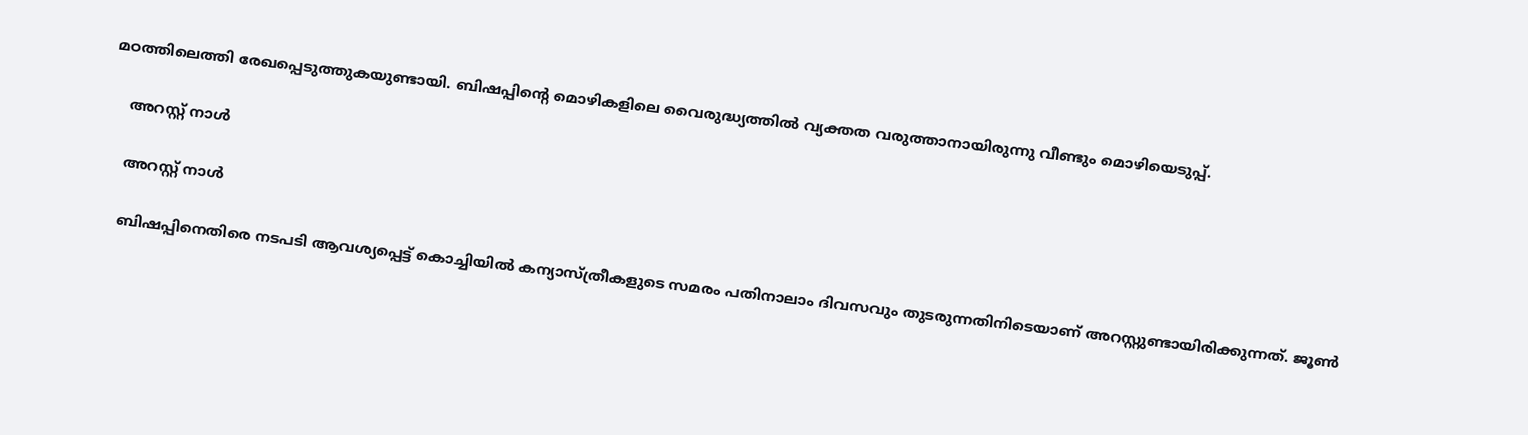മഠത്തിലെത്തി രേഖപ്പെടുത്തുകയുണ്ടായി. ബിഷപ്പിന്റെ മൊഴികളിലെ വൈരുദ്ധ്യത്തില്‍ വ്യക്തത വരുത്താനായിരുന്നു വീണ്ടും മൊഴിയെടുപ്പ്.

    അറസ്റ്റ് നാൾ

    അറസ്റ്റ് നാൾ

    ബിഷപ്പിനെതിരെ നടപടി ആവശ്യപ്പെട്ട് കൊച്ചിയില്‍ കന്യാസ്ത്രീകളുടെ സമരം പതിനാലാം ദിവസവും തുടരുന്നതിനിടെയാണ് അറസ്റ്റുണ്ടായിരിക്കുന്നത്. ജൂണ്‍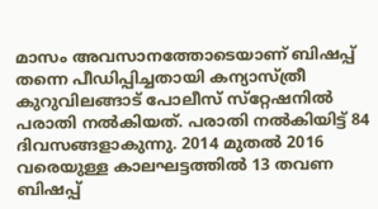മാസം അവസാനത്തോടെയാണ് ബിഷപ്പ് തന്നെ പീഡിപ്പിച്ചതായി കന്യാസ്ത്രീ കുറുവിലങ്ങാട് പോലീസ് സ്‌റ്റേഷനില്‍ പരാതി നല്‍കിയത്. പരാതി നല്‍കിയിട്ട് 84 ദിവസങ്ങളാകുന്നു. 2014 മുതല്‍ 2016 വരെയുള്ള കാലഘട്ടത്തില്‍ 13 തവണ ബിഷപ്പ്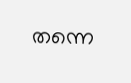തന്നെ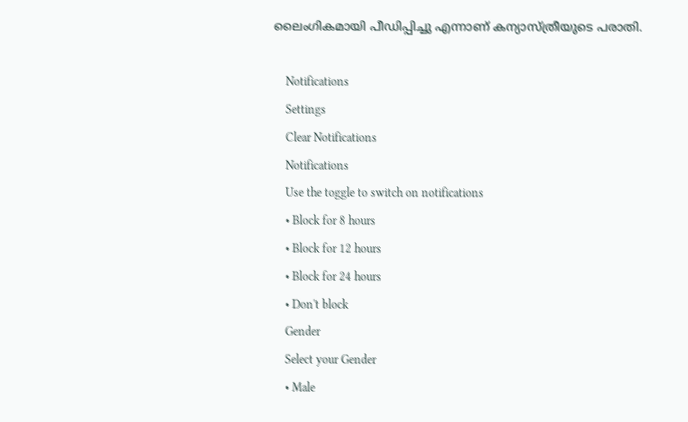ലൈംഗികമായി പീഡിപ്പിച്ചു എന്നാണ് കന്യാസ്ത്രീയുടെ പരാതി.

    Notifications
    Settings
    Clear Notifications
    Notifications
    Use the toggle to switch on notifications
    • Block for 8 hours
    • Block for 12 hours
    • Block for 24 hours
    • Don't block
    Gender
    Select your Gender
    • Male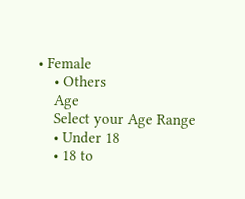• Female
    • Others
    Age
    Select your Age Range
    • Under 18
    • 18 to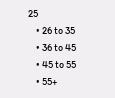25
    • 26 to 35
    • 36 to 45
    • 45 to 55
    • 55+